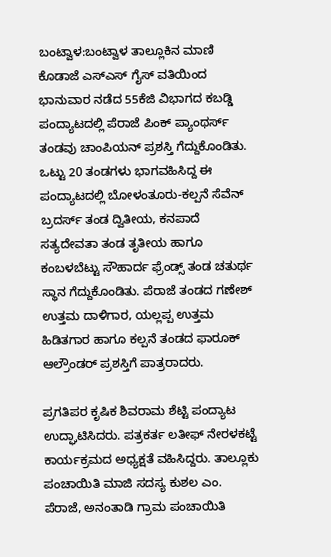ಬಂಟ್ವಾಳ:ಬಂಟ್ವಾಳ ತಾಲ್ಲೂಕಿನ ಮಾಣಿ ಕೊಡಾಜೆ ಎಸ್ಎಸ್ ಗೈಸ್ ವತಿಯಿಂದ ಭಾನುವಾರ ನಡೆದ 55ಕೆಜಿ ವಿಭಾಗದ ಕಬಡ್ಡಿ ಪಂದ್ಯಾಟದಲ್ಲಿ ಪೆರಾಜೆ ಪಿಂಕ್ ಪ್ಯಾಂಥರ್ಸ್ ತಂಡವು ಚಾಂಪಿಯನ್ ಪ್ರಶಸ್ತಿ ಗೆದ್ದುಕೊಂಡಿತು. ಒಟ್ಟು 20 ತಂಡಗಳು ಭಾಗವಹಿಸಿದ್ದ ಈ ಪಂದ್ಯಾಟದಲ್ಲಿ ಬೋಳಂತೂರು-ಕಲ್ಪನೆ ಸೆವೆನ್ ಬ್ರದರ್ಸ್ ತಂಡ ದ್ವಿತೀಯ, ಕನಪಾದೆ ಸತ್ಯದೇವತಾ ತಂಡ ತೃತೀಯ ಹಾಗೂ ಕಂಬಳಬೆಟ್ಟು ಸೌಹಾರ್ದ ಫ್ರೆಂಡ್ಸ್ ತಂಡ ಚತುರ್ಥ ಸ್ಥಾನ ಗೆದ್ದುಕೊಂಡಿತು. ಪೆರಾಜೆ ತಂಡದ ಗಣೇಶ್ ಉತ್ತಮ ದಾಳಿಗಾರ, ಯಲ್ಲಪ್ಪ ಉತ್ತಮ ಹಿಡಿತಗಾರ ಹಾಗೂ ಕಲ್ಪನೆ ತಂಡದ ಫಾರೂಕ್ ಆಲ್ರೌಂಡರ್ ಪ್ರಶಸ್ತಿಗೆ ಪಾತ್ರರಾದರು.

ಪ್ರಗತಿಪರ ಕೃಷಿಕ ಶಿವರಾಮ ಶೆಟ್ಟಿ ಪಂದ್ಯಾಟ ಉದ್ಘಾಟಿಸಿದರು. ಪತ್ರಕರ್ತ ಲತೀಫ್ ನೇರಳಕಟ್ಟೆ ಕಾರ್ಯಕ್ರಮದ ಅಧ್ಯಕ್ಷತೆ ವಹಿಸಿದ್ದರು. ತಾಲ್ಲೂಕು ಪಂಚಾಯಿತಿ ಮಾಜಿ ಸದಸ್ಯ ಕುಶಲ ಎಂ. ಪೆರಾಜೆ, ಅನಂತಾಡಿ ಗ್ರಾಮ ಪಂಚಾಯಿತಿ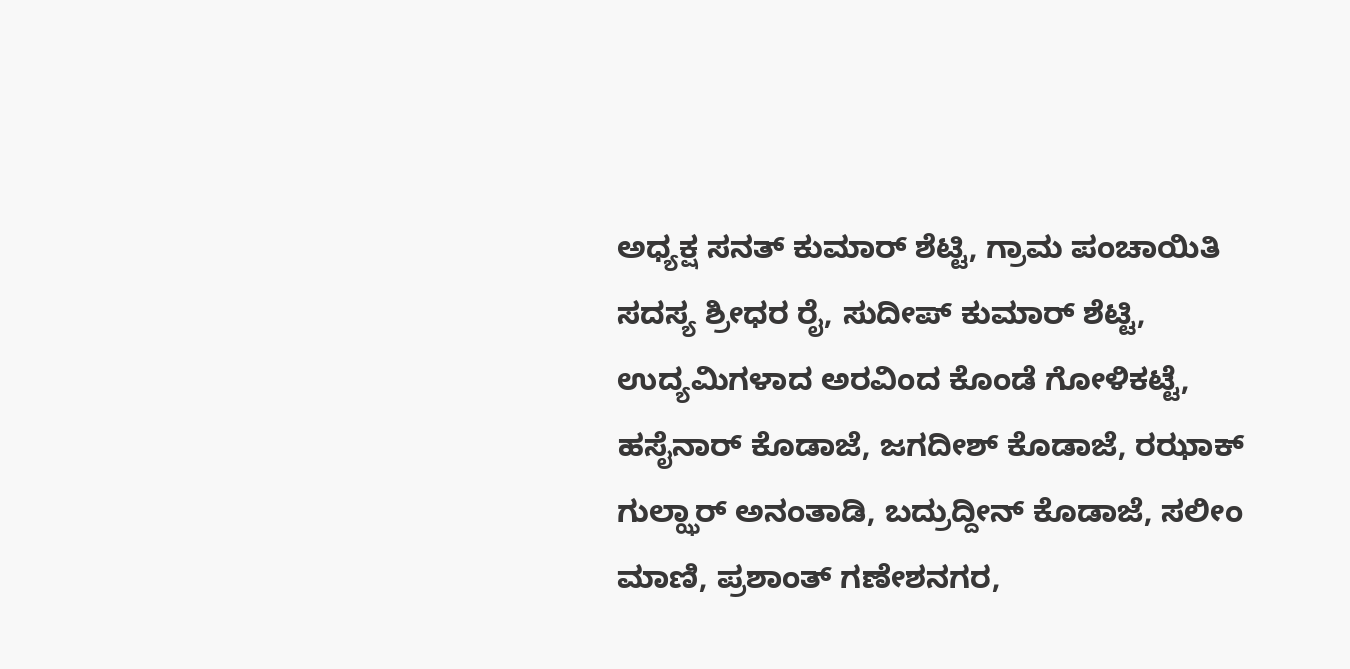ಅಧ್ಯಕ್ಷ ಸನತ್ ಕುಮಾರ್ ಶೆಟ್ಟಿ, ಗ್ರಾಮ ಪಂಚಾಯಿತಿ ಸದಸ್ಯ ಶ್ರೀಧರ ರೈ, ಸುದೀಪ್ ಕುಮಾರ್ ಶೆಟ್ಟಿ, ಉದ್ಯಮಿಗಳಾದ ಅರವಿಂದ ಕೊಂಡೆ ಗೋಳಿಕಟ್ಟೆ, ಹಸೈನಾರ್ ಕೊಡಾಜೆ, ಜಗದೀಶ್ ಕೊಡಾಜೆ, ರಝಾಕ್ ಗುಲ್ಝಾರ್ ಅನಂತಾಡಿ, ಬದ್ರುದ್ದೀನ್ ಕೊಡಾಜೆ, ಸಲೀಂ ಮಾಣಿ, ಪ್ರಶಾಂತ್ ಗಣೇಶನಗರ,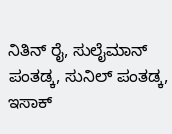ನಿತಿನ್ ರೈ, ಸುಲೈಮಾನ್ ಪಂತಡ್ಕ, ಸುನಿಲ್ ಪಂತಡ್ಕ, ಇಸಾಕ್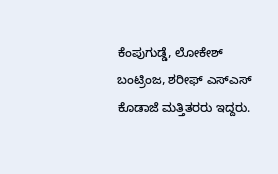ಕೆಂಪುಗುಡ್ಡೆ, ಲೋಕೇಶ್ ಬಂಟ್ರಿಂಜ, ಶರೀಫ್ ಎಸ್ಎಸ್ ಕೊಡಾಜೆ ಮತ್ತಿತರರು ಇದ್ದರು.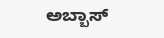ಅಬ್ಬಾಸ್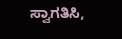ಸ್ವಾಗತಿಸಿ,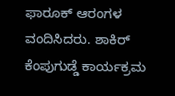ಫಾರೂಕ್ ಆರಂಗಳ ವಂದಿಸಿದರು. ಶಾಕಿರ್ ಕೆಂಪುಗುಡ್ಡೆ ಕಾರ್ಯಕ್ರಮ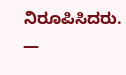ನಿರೂಪಿಸಿದರು.
—